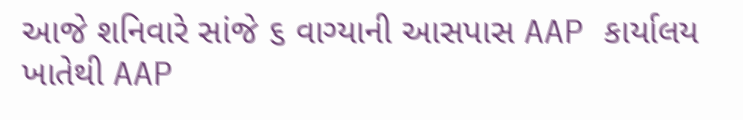આજે શનિવારે સાંજે ૬ વાગ્યાની આસપાસ AAP કાર્યાલય ખાતેથી AAP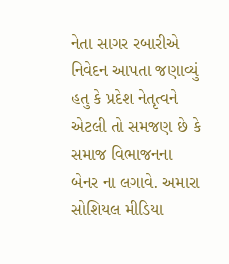નેતા સાગર રબારીએ નિવેદન આપતા જણાવ્યું હતુ કે પ્રદેશ નેતૃત્વને એટલી તો સમજણ છે કે સમાજ વિભાજનના બેનર ના લગાવે. અમારા સોશિયલ મીડિયા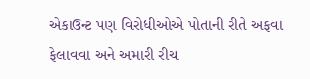એકાઉન્ટ પણ વિરોધીઓએ પોતાની રીતે અફવા ફેલાવવા અને અમારી રીચ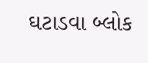ઘટાડવા બ્લોક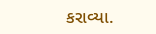કરાવ્યા.